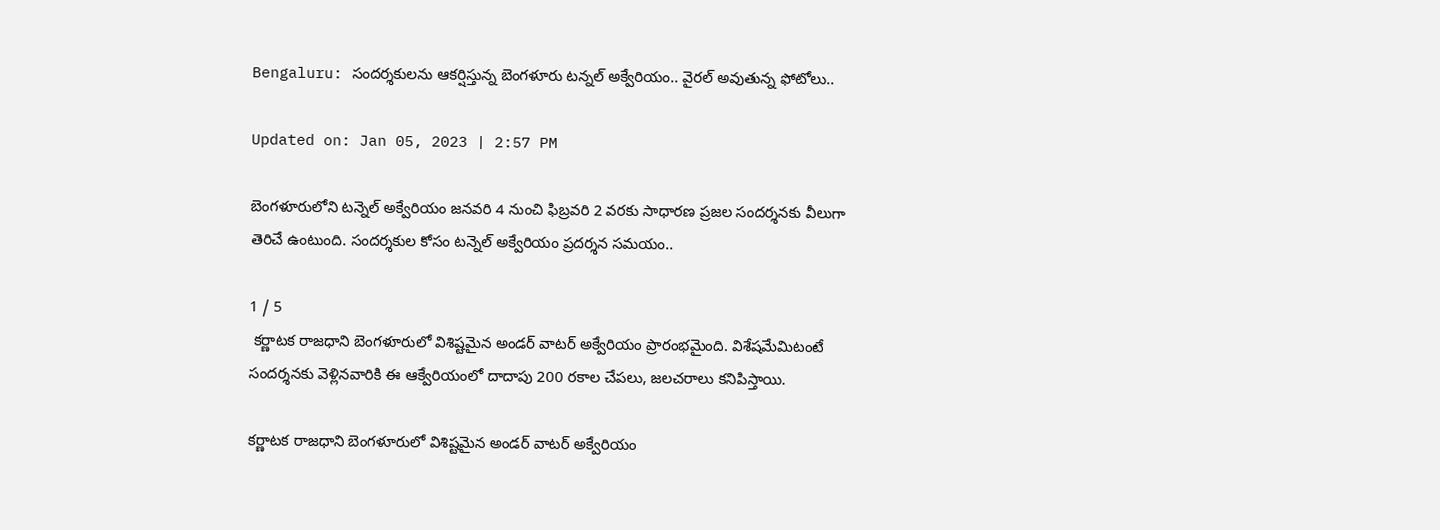Bengaluru: సందర్శకులను ఆకర్షిస్తున్న బెంగళూరు టన్నల్ అక్వేరియం.. వైరల్ అవుతున్న ఫోటోలు..

Updated on: Jan 05, 2023 | 2:57 PM

బెంగళూరులోని టన్నెల్ అక్వేరియం జనవరి 4 నుంచి ఫిబ్రవరి 2 వరకు సాధారణ ప్రజల సందర్శనకు వీలుగా తెరిచే ఉంటుంది. సందర్శకుల కోసం టన్నెల్ అక్వేరియం ప్రదర్శన సమయం..

1 / 5
 కర్ణాటక రాజధాని బెంగళూరులో విశిష్టమైన అండర్ వాటర్ అక్వేరియం ప్రారంభమైంది. విశేషమేమిటంటే సందర్శనకు వెళ్లినవారికి ఈ ఆక్వేరియంలో దాదాపు 200 రకాల చేపలు, జలచరాలు కనిపిస్తాయి.

కర్ణాటక రాజధాని బెంగళూరులో విశిష్టమైన అండర్ వాటర్ అక్వేరియం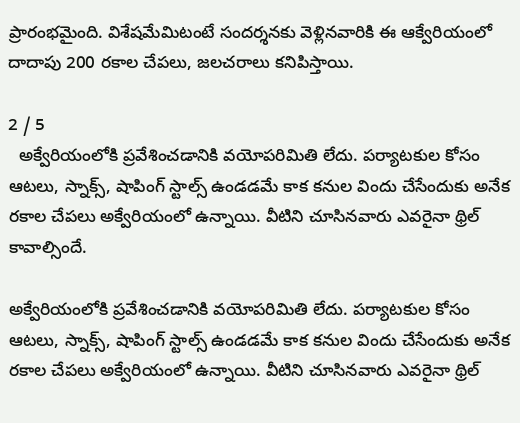ప్రారంభమైంది. విశేషమేమిటంటే సందర్శనకు వెళ్లినవారికి ఈ ఆక్వేరియంలో దాదాపు 200 రకాల చేపలు, జలచరాలు కనిపిస్తాయి.

2 / 5
  అక్వేరియంలోకి ప్రవేశించడానికి వయోపరిమితి లేదు. పర్యాటకుల కోసం ఆటలు, స్నాక్స్, షాపింగ్ స్టాల్స్ ఉండడమే కాక కనుల విందు చేసేందుకు అనేక రకాల చేపలు అక్వేరియంలో ఉన్నాయి. వీటిని చూసినవారు ఎవరైనా థ్రిల్ కావాల్సిందే.

అక్వేరియంలోకి ప్రవేశించడానికి వయోపరిమితి లేదు. పర్యాటకుల కోసం ఆటలు, స్నాక్స్, షాపింగ్ స్టాల్స్ ఉండడమే కాక కనుల విందు చేసేందుకు అనేక రకాల చేపలు అక్వేరియంలో ఉన్నాయి. వీటిని చూసినవారు ఎవరైనా థ్రిల్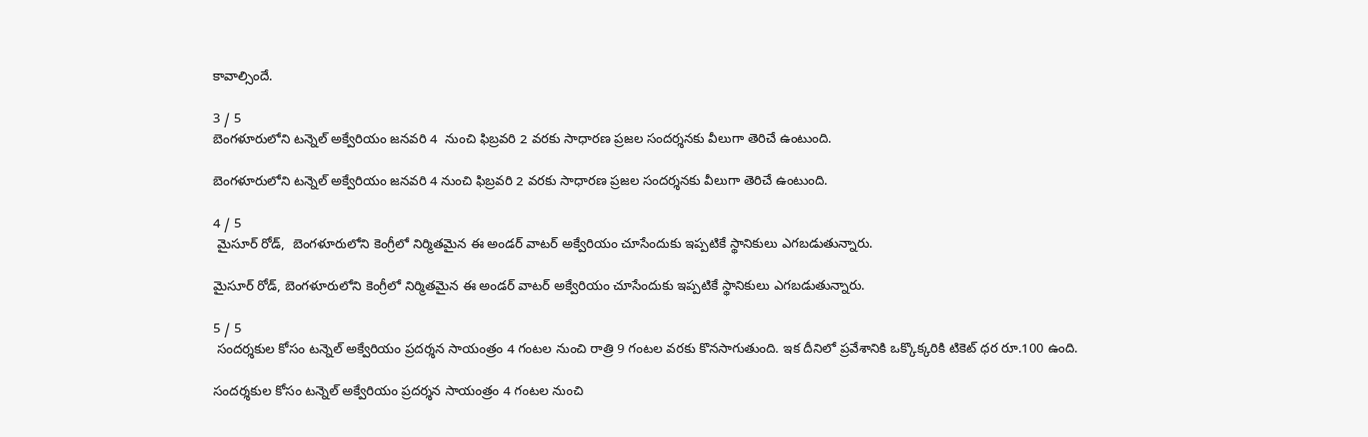కావాల్సిందే.

3 / 5
బెంగళూరులోని టన్నెల్ అక్వేరియం జనవరి 4  నుంచి ఫిబ్రవరి 2 వరకు సాధారణ ప్రజల సందర్శనకు వీలుగా తెరిచే ఉంటుంది.

బెంగళూరులోని టన్నెల్ అక్వేరియం జనవరి 4 నుంచి ఫిబ్రవరి 2 వరకు సాధారణ ప్రజల సందర్శనకు వీలుగా తెరిచే ఉంటుంది.

4 / 5
 మైసూర్ రోడ్,  బెంగళూరులోని కెంగ్రీలో నిర్మితమైన ఈ అండర్ వాటర్ అక్వేరియం చూసేందుకు ఇప్పటికే స్థానికులు ఎగబడుతున్నారు.

మైసూర్ రోడ్, బెంగళూరులోని కెంగ్రీలో నిర్మితమైన ఈ అండర్ వాటర్ అక్వేరియం చూసేందుకు ఇప్పటికే స్థానికులు ఎగబడుతున్నారు.

5 / 5
 సందర్శకుల కోసం టన్నెల్ అక్వేరియం ప్రదర్శన సాయంత్రం 4 గంటల నుంచి రాత్రి 9 గంటల వరకు కొనసాగుతుంది. ఇక దీనిలో ప్రవేశానికి ఒక్కొక్కరికి టికెట్ ధర రూ.100 ఉంది.

సందర్శకుల కోసం టన్నెల్ అక్వేరియం ప్రదర్శన సాయంత్రం 4 గంటల నుంచి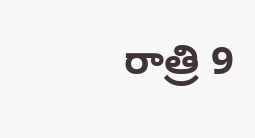రాత్రి 9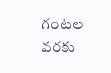గంటల వరకు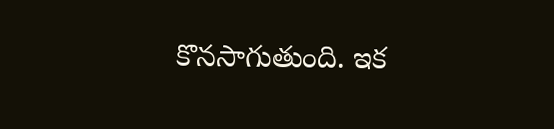కొనసాగుతుంది. ఇక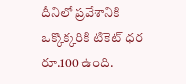దీనిలో ప్రవేశానికి ఒక్కొక్కరికి టికెట్ ధర రూ.100 ఉంది.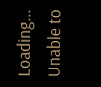Loading...
Unable to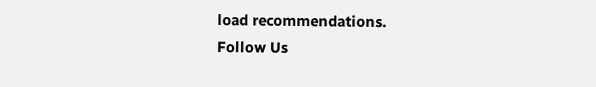load recommendations.
Follow Us